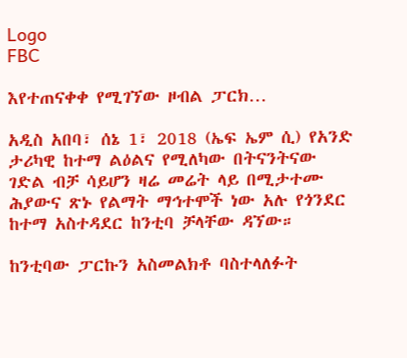Logo
FBC

እየተጠናቀቀ የሚገኘው ዞብል ፓርክ…

አዲስ አበባ፣ ሰኔ 1፣ 2018 (ኤፍ ኤም ሲ) የአንድ ታሪካዊ ከተማ ልዕልና የሚለካው በትናንትናው ገድል ብቻ ሳይሆን ዛሬ መሬት ላይ በሚታተሙ ሕያውና ጽኑ የልማት ማኅተሞች ነው አሉ የጎንደር ከተማ አስተዳደር ከንቲባ ቻላቸው ዳኘው።

ከንቲባው ፓርኩን አስመልክቶ ባስተላለፉት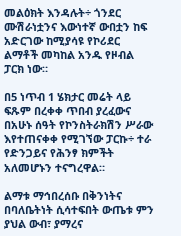መልዕክት እንዳሉት÷ ጎንደር ሙሽራነቷንና እውነተኛ ውበቷን ከፍ አድርገው ከሚያሳዩ የኮሪደር ልማቶች መካከል አንዱ የዞብል ፓርክ ነው።

በ5 ነጥብ 1 ሄክታር መሬት ላይ ፍጹም በረቀቀ ጥበብ ያረፈውና በአሁኑ ሰዓት የኮንስትራክሽን ሥራው እየተጠናቀቀ የሚገኘው ፓርኩ÷ ተራ የድንጋይና የሕንፃ ክምችት አለመሆኑን ተናግረዋል።

ልማቱ ማኅበረሰቡ በቅንነትና በባለቤትነት ሲሳተፍበት ውጤቱ ምን ያህል ውብ፣ ያማረና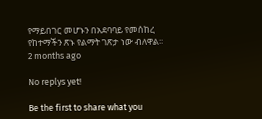የማይበገር መሆኑን በአደባባይ የመሰከረ የከተማችን ጽኑ የልማት ገጽታ ነው ብለዋል፡፡
2 months ago

No replys yet!

Be the first to share what you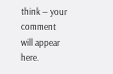think — your comment will appear here.